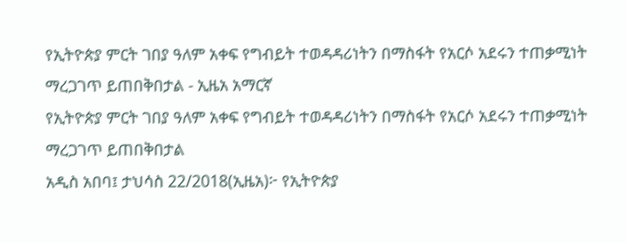የኢትዮጵያ ምርት ገበያ ዓለም አቀፍ የግብይት ተወዳዳሪነትን በማስፋት የአርሶ አደሩን ተጠቃሚነት ማረጋገጥ ይጠበቅበታል - ኢዜአ አማርኛ
የኢትዮጵያ ምርት ገበያ ዓለም አቀፍ የግብይት ተወዳዳሪነትን በማስፋት የአርሶ አደሩን ተጠቃሚነት ማረጋገጥ ይጠበቅበታል
አዲስ አበባ፤ ታህሳስ 22/2018(ኢዜአ)፦ የኢትዮጵያ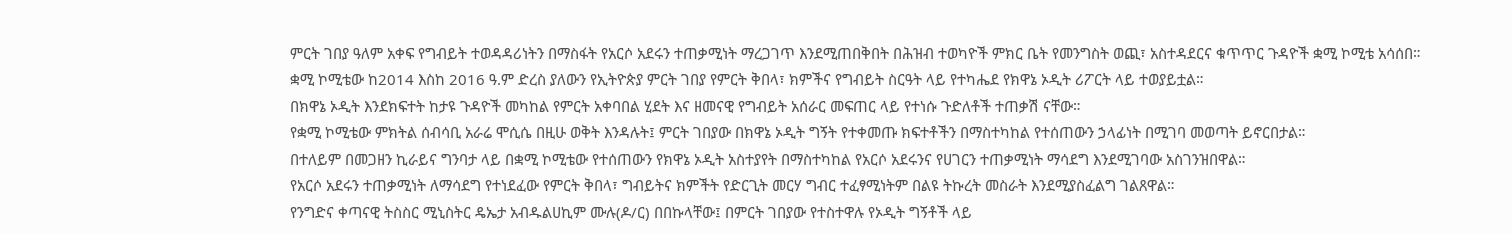ምርት ገበያ ዓለም አቀፍ የግብይት ተወዳዳሪነትን በማስፋት የአርሶ አደሩን ተጠቃሚነት ማረጋገጥ እንደሚጠበቅበት በሕዝብ ተወካዮች ምክር ቤት የመንግስት ወጪ፣ አስተዳደርና ቁጥጥር ጉዳዮች ቋሚ ኮሚቴ አሳሰበ።
ቋሚ ኮሚቴው ከ2014 እስከ 2016 ዓ.ም ድረስ ያለውን የኢትዮጵያ ምርት ገበያ የምርት ቅበላ፣ ክምችና የግብይት ስርዓት ላይ የተካሔደ የክዋኔ ኦዲት ሪፖርት ላይ ተወያይቷል።
በክዋኔ ኦዲት እንደክፍተት ከታዩ ጉዳዮች መካከል የምርት አቀባበል ሂደት እና ዘመናዊ የግብይት አሰራር መፍጠር ላይ የተነሱ ጉድለቶች ተጠቃሽ ናቸው።
የቋሚ ኮሚቴው ምክትል ሰብሳቢ አራሬ ሞሲሴ በዚሁ ወቅት እንዳሉት፤ ምርት ገበያው በክዋኔ ኦዲት ግኝት የተቀመጡ ክፍተቶችን በማስተካከል የተሰጠውን ኃላፊነት በሚገባ መወጣት ይኖርበታል።
በተለይም በመጋዘን ኪራይና ግንባታ ላይ በቋሚ ኮሚቴው የተሰጠውን የክዋኔ ኦዲት አስተያየት በማስተካከል የአርሶ አደሩንና የሀገርን ተጠቃሚነት ማሳደግ እንደሚገባው አስገንዝበዋል።
የአርሶ አደሩን ተጠቃሚነት ለማሳደግ የተነደፈው የምርት ቅበላ፣ ግብይትና ክምችት የድርጊት መርሃ ግብር ተፈፃሚነትም በልዩ ትኩረት መስራት እንደሚያስፈልግ ገልጸዋል።
የንግድና ቀጣናዊ ትስስር ሚኒስትር ዴኤታ አብዱልሀኪም ሙሉ(ዶ/ር) በበኩላቸው፤ በምርት ገበያው የተስተዋሉ የኦዲት ግኝቶች ላይ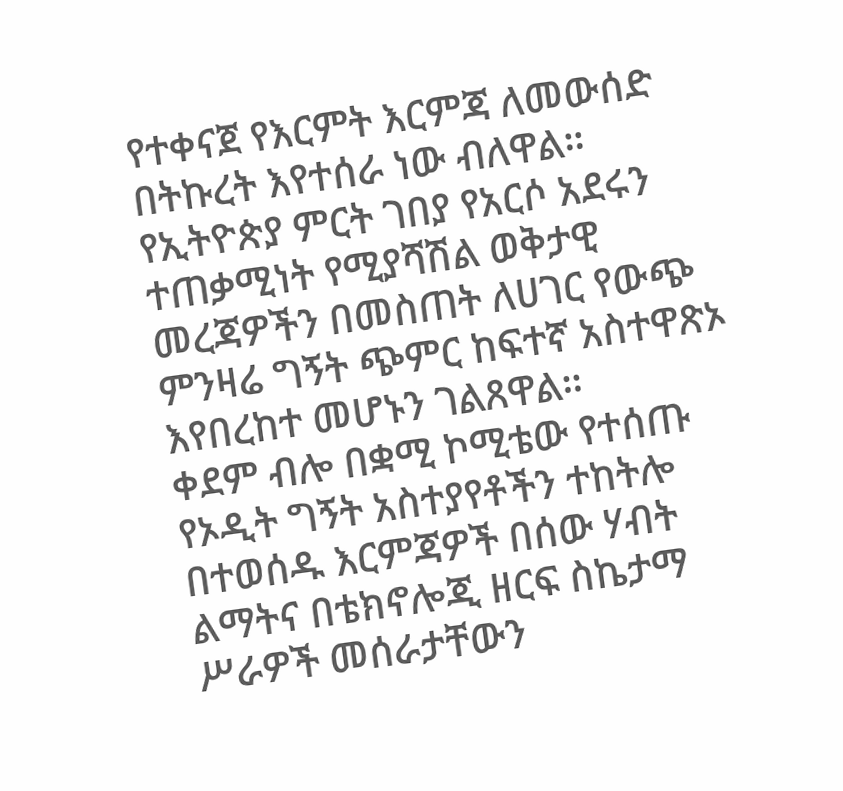የተቀናጀ የእርምት እርምጃ ለመውሰድ በትኩረት እየተሰራ ነው ብለዋል።
የኢትዮጵያ ምርት ገበያ የአርሶ አደሩን ተጠቃሚነት የሚያሻሽል ወቅታዊ መረጃዎችን በመስጠት ለሀገር የውጭ ምንዛሬ ግኝት ጭምር ከፍተኛ አስተዋጽኦ እየበረከተ መሆኑን ገልጸዋል።
ቀደም ብሎ በቋሚ ኮሚቴው የተሰጡ የኦዲት ግኝት አስተያየቶችን ተከትሎ በተወሰዱ እርምጃዎች በሰው ሃብት ልማትና በቴክኖሎጂ ዘርፍ ስኬታማ ሥራዎች መሰራታቸውን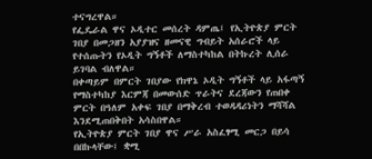ተናግረዋል።
የፌዴራል ዋና ኦዲተር መሰረት ዳምጤ፤ የኢትዮጵያ ምርት ገበያ በመጋዘን አያያዝና ዘመናዊ ግብይት አሰራሮች ላይ የተሰጡትን የኦዲት ግኝቶች ለማስተካከል በትኩረት ሊሰራ ይገባል ብለዋል።
በቀጣይም በምርት ገበያው የክዋኔ ኦዲት ግኝቶች ላይ አፋጣኝ የማስተካከያ እርምጃ በመውሰድ ጥራትና ደረጃውን የጠበቀ ምርት በዓለም አቀፍ ገበያ በማቅረብ ተወዳዳሪነትን ማሻሻል እንደሚጠበቅበት አሳስበዋል።
የኢትዮጵያ ምርት ገበያ ዋና ሥራ አስፈፃሚ መርጋ በይሳ በበኩላቸው፤ ቋሚ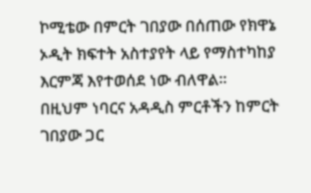ኮሚቴው በምርት ገበያው በሰጠው የክዋኔ ኦዲት ክፍተት አስተያየት ላይ የማስተካከያ እርምጃ እየተወሰደ ነው ብለዋል።
በዚህም ነባርና አዳዲስ ምርቶችን ከምርት ገበያው ጋር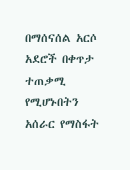በማሰናሰል አርሶ አደሮች በቀጥታ ተጠቃሚ የሚሆኑበትን አሰራር የማስፋት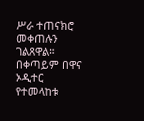ሥራ ተጠናክሮ መቀጠሉን ገልጸዋል።
በቀጣይም በዋና ኦዲተር የተመላከቱ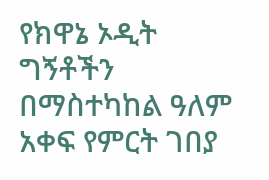የክዋኔ ኦዲት ግኝቶችን በማስተካከል ዓለም አቀፍ የምርት ገበያ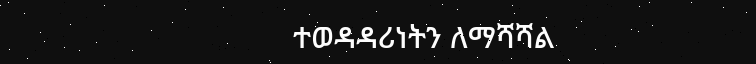ተወዳዳሪነትን ለማሻሻል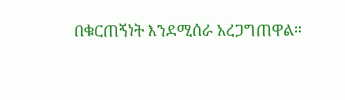በቁርጠኝነት እንደሚሰራ አረጋግጠዋል።